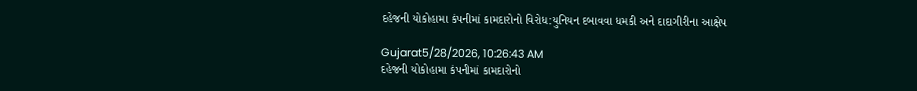દહેજની યોકોહામા કંપનીમાં કામદારોનો વિરોધ:યુનિયન દબાવવા ધમકી અને દાદાગીરીના આક્ષેપ

Gujarat5/28/2026, 10:26:43 AM
દહેજની યોકોહામા કંપનીમાં કામદારોનો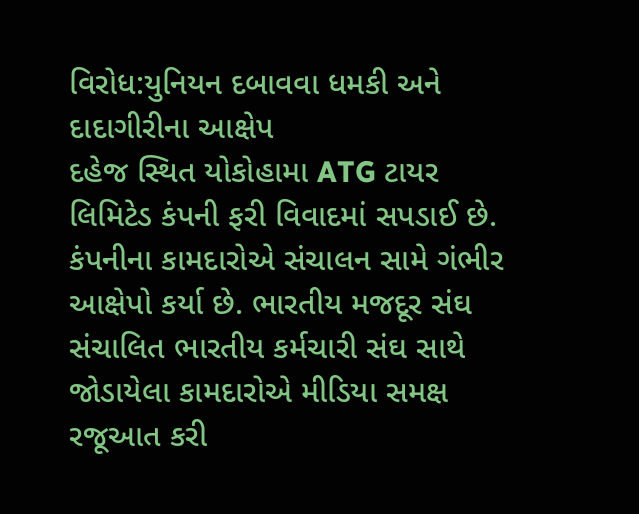વિરોધ:યુનિયન દબાવવા ધમકી અને દાદાગીરીના આક્ષેપ
દહેજ સ્થિત યોકોહામા ATG ટાયર લિમિટેડ કંપની ફરી વિવાદમાં સપડાઈ છે. કંપનીના કામદારોએ સંચાલન સામે ગંભીર આક્ષેપો કર્યા છે. ભારતીય મજદૂર સંઘ સંચાલિત ભારતીય કર્મચારી સંઘ સાથે જોડાયેલા કામદારોએ મીડિયા સમક્ષ રજૂઆત કરી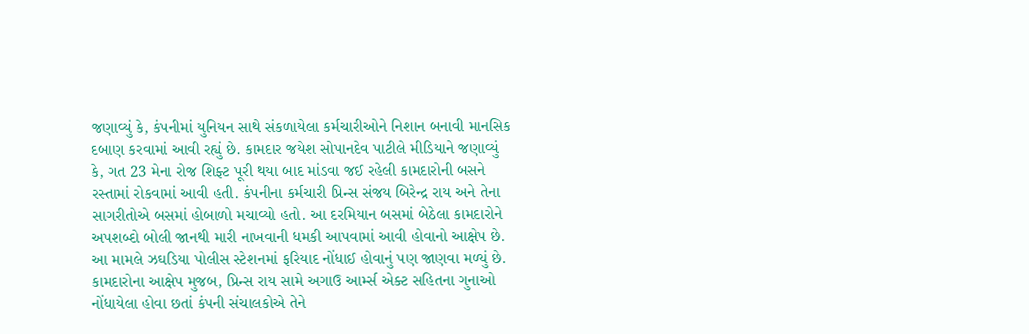જણાવ્યું કે, કંપનીમાં યુનિયન સાથે સંકળાયેલા કર્મચારીઓને નિશાન બનાવી માનસિક દબાણ કરવામાં આવી રહ્યું છે. કામદાર જયેશ સોપાનદેવ પાટીલે મીડિયાને જણાવ્યું કે, ગત 23 મેના રોજ શિફ્ટ પૂરી થયા બાદ માંડવા જઈ રહેલી કામદારોની બસને રસ્તામાં રોકવામાં આવી હતી. કંપનીના કર્મચારી પ્રિન્સ સંજય બિરેન્દ્ર રાય અને તેના સાગરીતોએ બસમાં હોબાળો મચાવ્યો હતો. આ દરમિયાન બસમાં બેઠેલા કામદારોને અપશબ્દો બોલી જાનથી મારી નાખવાની ધમકી આપવામાં આવી હોવાનો આક્ષેપ છે. આ મામલે ઝઘડિયા પોલીસ સ્ટેશનમાં ફરિયાદ નોંધાઈ હોવાનું પણ જાણવા મળ્યું છે. કામદારોના આક્ષેપ મુજબ, પ્રિન્સ રાય સામે અગાઉ આર્મ્સ એક્ટ સહિતના ગુનાઓ નોંધાયેલા હોવા છતાં કંપની સંચાલકોએ તેને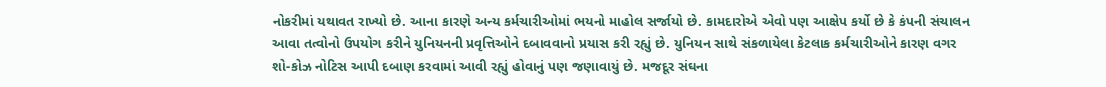નોકરીમાં યથાવત રાખ્યો છે. આના કારણે અન્ય કર્મચારીઓમાં ભયનો માહોલ સર્જાયો છે. કામદારોએ એવો પણ આક્ષેપ કર્યો છે કે કંપની સંચાલન આવા તત્વોનો ઉપયોગ કરીને યુનિયનની પ્રવૃત્તિઓને દબાવવાનો પ્રયાસ કરી રહ્યું છે. યુનિયન સાથે સંકળાયેલા કેટલાક કર્મચારીઓને કારણ વગર શો-કોઝ નોટિસ આપી દબાણ કરવામાં આવી રહ્યું હોવાનું પણ જણાવાયું છે. મજદૂર સંઘના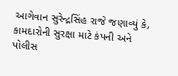આગેવાન સુરેન્દ્રસિંહ રાજે જણાવ્યું કે, કામદારોની સુરક્ષા માટે કંપની અને પોલીસ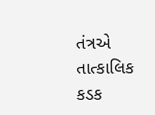તંત્રએ તાત્કાલિક કડક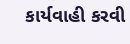કાર્યવાહી કરવી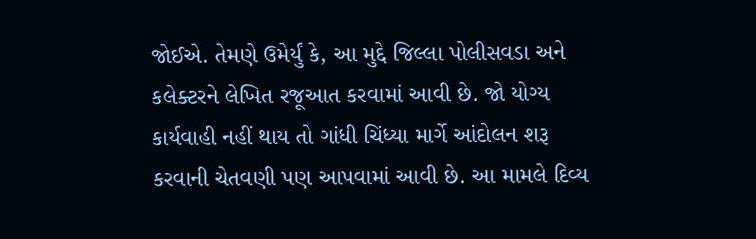જોઈએ. તેમણે ઉમેર્યું કે, આ મુદ્દે જિલ્લા પોલીસવડા અને કલેક્ટરને લેખિત રજૂઆત કરવામાં આવી છે. જો યોગ્ય કાર્યવાહી નહીં થાય તો ગાંધી ચિંધ્યા માર્ગે આંદોલન શરૂ કરવાની ચેતવણી પણ આપવામાં આવી છે. આ મામલે દિવ્ય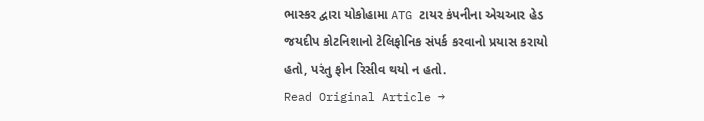ભાસ્કર દ્વારા યોકોહામા ATG ટાયર કંપનીના એચઆર હેડ જયદીપ કોટનિશાનો ટેલિફોનિક સંપર્ક કરવાનો પ્રયાસ કરાયો હતો, પરંતુ ફોન રિસીવ થયો ન હતો.
Read Original Article →